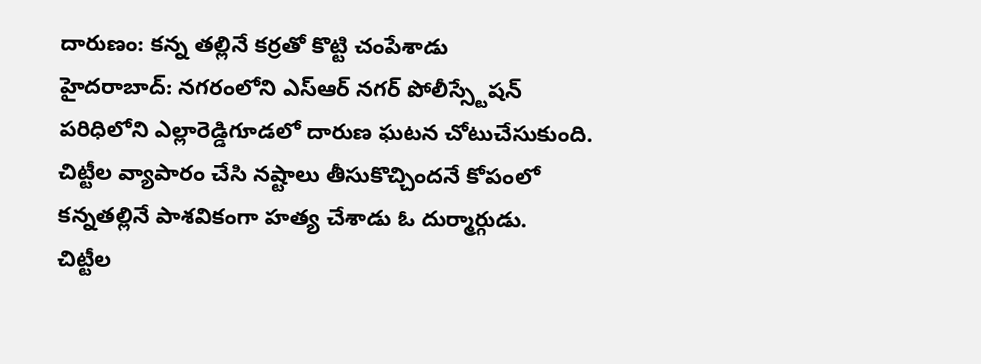దారుణం: కన్న తల్లినే కర్రతో కొట్టి చంపేశాడు
హైదరాబాద్: నగరంలోని ఎస్ఆర్ నగర్ పోలీస్స్టేషన్ పరిధిలోని ఎల్లారెడ్డిగూడలో దారుణ ఘటన చోటుచేసుకుంది. చిట్టీల వ్యాపారం చేసి నష్టాలు తీసుకొచ్చిందనే కోపంలో కన్నతల్లినే పాశవికంగా హత్య చేశాడు ఓ దుర్మార్గుడు.
చిట్టీల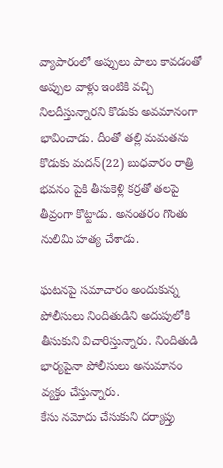వ్యాపారంలో అప్పులు పాలు కావడంతో అప్పుల వాళ్లు ఇంటికి వచ్చి నిలదీస్తున్నారని కొడుకు అవమానంగా భావించాడు. దీంతో తల్లి మమతను కొడుకు మదన్(22) బుధవారం రాత్రి భవనం పైకి తీసుకెళ్లి కర్రతో తలపై తీవ్రంగా కొట్టాడు. అనంతరం గొంతు నులిమి హత్య చేశాడు.

ఘటనపై సమాచారం అందుకున్న పోలీసులు నిందితుడిని అదుపులోకి తీసుకుని విచారిస్తున్నారు. నిందితుడి భార్యపైనా పోలీసులు అనుమానం వ్యక్తం చేస్తున్నారు.
కేసు నమోదు చేసుకుని దర్యాప్తు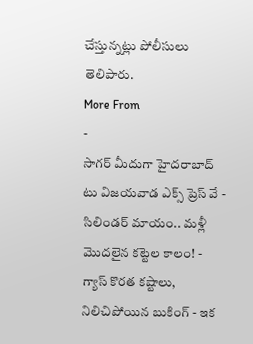చేస్తున్నట్లు పోలీసులు తెలిపారు.
More From
-
సాగర్ మీదుగా హైదరాబాద్ టు విజయవాడ ఎక్స్ ప్రెస్ వే -
సిలిండర్ మాయం.. మళ్లీ మొదలైన కట్టెల కాలం! -
గ్యాస్ కొరత కష్టాలు, నిలిచిపోయిన బుకింగ్ - ఇక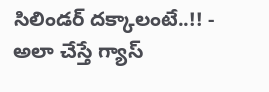సిలిండర్ దక్కాలంటే..!! -
అలా చేస్తే గ్యాస్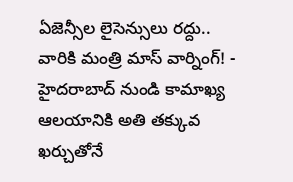ఏజెన్సీల లైసెన్సులు రద్దు.. వారికి మంత్రి మాస్ వార్నింగ్! -
హైదరాబాద్ నుండి కామాఖ్య ఆలయానికి అతి తక్కువ ఖర్చుతోనే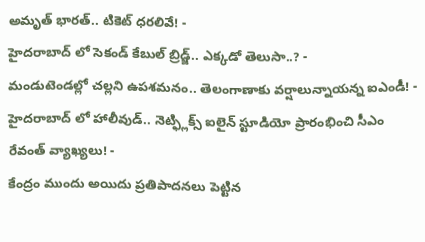అమృత్ భారత్.. టికెట్ ధరలివే! -
హైదరాబాద్ లో సెకండ్ కేబుల్ బ్రిడ్జ్.. ఎక్కడో తెలుసా..? -
మండుటెండల్లో చల్లని ఉపశమనం.. తెలంగాణాకు వర్షాలున్నాయన్న ఐఎండీ! -
హైదరాబాద్ లో హాలీవుడ్.. నెట్ఫ్లిక్స్ ఐలైన్ స్టూడియో ప్రారంభించి సీఎం రేవంత్ వ్యాఖ్యలు! -
కేంద్రం ముందు అయిదు ప్రతిపాదనలు పెట్టిన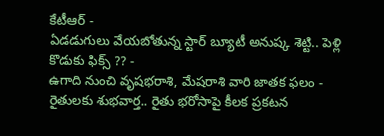కేటీఆర్ -
ఏడడుగులు వేయబోతున్న స్టార్ బ్యూటీ అనుష్క శెట్టి.. పెళ్లి కొడుకు ఫిక్స్ ?? -
ఉగాది నుంచి వృషభరాశి, మేషరాశి వారి జాతక ఫలం -
రైతులకు శుభవార్త.. రైతు భరోసాపై కీలక ప్రకటన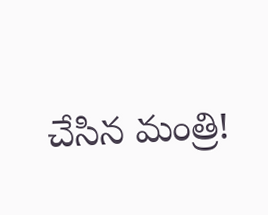చేసిన మంత్రి!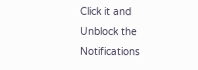Click it and Unblock the Notifications